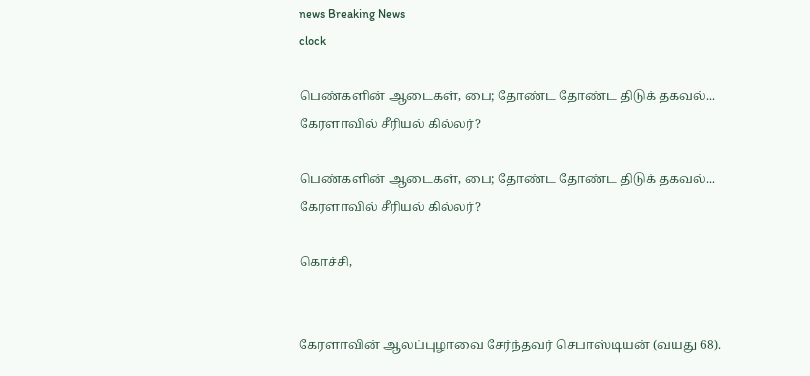news Breaking News
clock

பெண்களின் ஆடைகள், பை; தோண்ட தோண்ட திடுக் தகவல்... கேரளாவில் சீரியல் கில்லர்?

பெண்களின் ஆடைகள், பை; தோண்ட தோண்ட திடுக் தகவல்... கேரளாவில் சீரியல் கில்லர்?

கொச்சி,


கேரளாவின் ஆலப்புழாவை சேர்ந்தவர் செபாஸ்டியன் (வயது 68).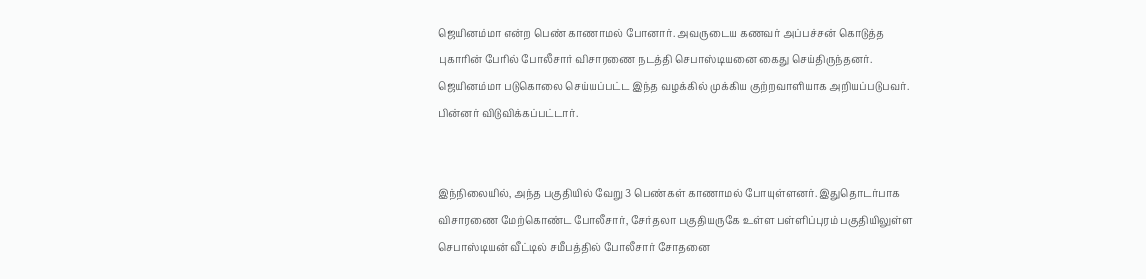ஜெயினம்மா என்ற பெண் காணாமல் போனார். அவருடைய கணவர் அப்பச்சன் கொடுத்த புகாரின் பேரில் போலீசார் விசாரணை நடத்தி செபாஸ்டியனை கைது செய்திருந்தனர். ஜெயினம்மா படுகொலை செய்யப்பட்ட இந்த வழக்கில் முக்கிய குற்றவாளியாக அறியப்படுபவர். பின்னர் விடுவிக்கப்பட்டார்.


இந்நிலையில், அந்த பகுதியில் வேறு 3 பெண்கள் காணாமல் போயுள்ளனர். இதுதொடர்பாக விசாரணை மேற்கொண்ட போலீசார், சேர்தலா பகுதியருகே உள்ள பள்ளிப்புரம் பகுதியிலுள்ள செபாஸ்டியன் வீட்டில் சமீபத்தில் போலீசார் சோதனை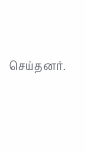செய்தனர்.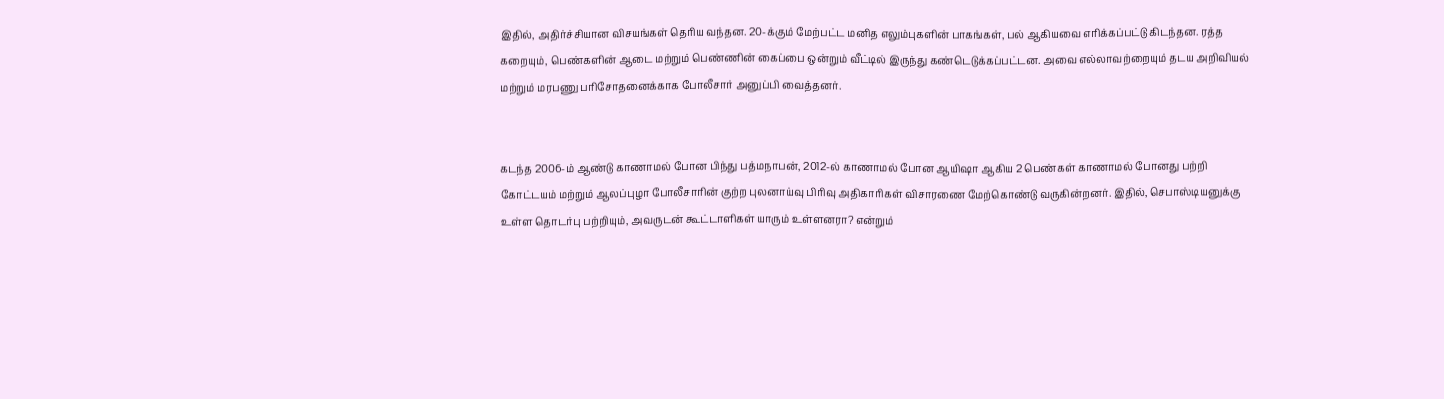இதில், அதிர்ச்சியான விசயங்கள் தெரிய வந்தன. 20-க்கும் மேற்பட்ட மனித எலும்புகளின் பாகங்கள், பல் ஆகியவை எரிக்கப்பட்டு கிடந்தன. ரத்த கறையும், பெண்களின் ஆடை மற்றும் பெண்ணின் கைப்பை ஒன்றும் வீட்டில் இருந்து கண்டெடுக்கப்பட்டன. அவை எல்லாவற்றையும் தடய அறிவியல் மற்றும் மரபணு பரிசோதனைக்காக போலீசார் அனுப்பி வைத்தனர்.


கடந்த 2006-ம் ஆண்டு காணாமல் போன பிந்து பத்மநாபன், 2012-ல் காணாமல் போன ஆயிஷா ஆகிய 2 பெண்கள் காணாமல் போனது பற்றி கோட்டயம் மற்றும் ஆலப்புழா போலீசாரின் குற்ற புலனாய்வு பிரிவு அதிகாரிகள் விசாரணை மேற்கொண்டு வருகின்றனர். இதில், செபாஸ்டியனுக்கு உள்ள தொடர்பு பற்றியும், அவருடன் கூட்டாளிகள் யாரும் உள்ளனரா? என்றும்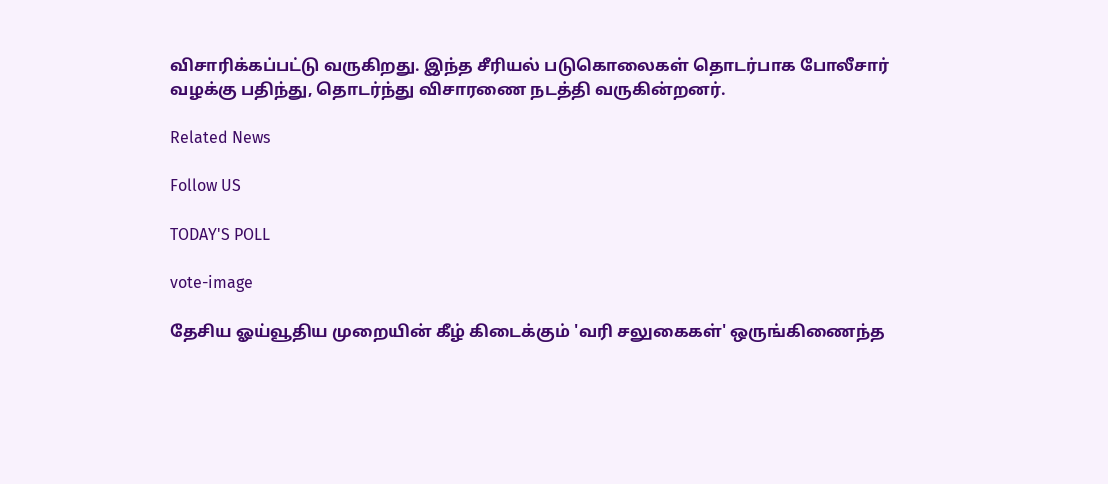விசாரிக்கப்பட்டு வருகிறது. இந்த சீரியல் படுகொலைகள் தொடர்பாக போலீசார் வழக்கு பதிந்து, தொடர்ந்து விசாரணை நடத்தி வருகின்றனர்.

Related News

Follow US

TODAY'S POLL

vote-image

தேசிய ஓய்வூதிய முறையின் கீழ் கிடைக்கும் 'வரி சலுகைகள்' ஒருங்கிணைந்த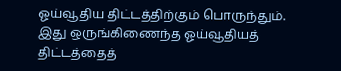ஓய்வூதிய திட்டத்திற்கும் பொருந்தும். இது ஒருங்கிணைந்த ஓய்வூதியத் திட்டத்தைத்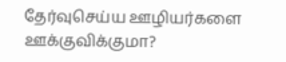தேர்வுசெய்ய ஊழியர்களை ஊக்குவிக்குமா?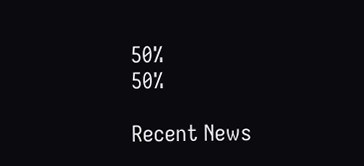50%
50%

Recent News